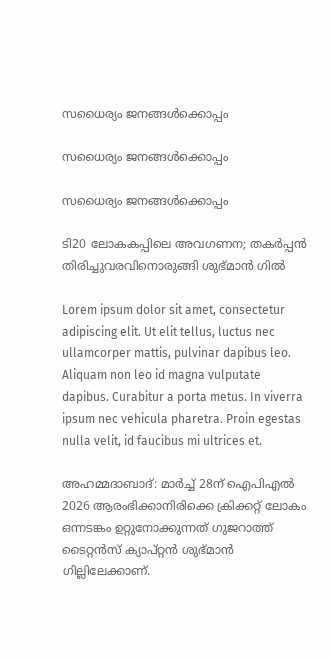സധൈര്യം ജനങ്ങൾക്കൊപ്പം

സധൈര്യം ജനങ്ങൾക്കൊപ്പം

സധൈര്യം ജനങ്ങൾക്കൊപ്പം

ടി20 ലോകകപ്പിലെ അവഗണന; തകര്‍പ്പന്‍ തിരിച്ചുവരവിനൊരുങ്ങി ശുഭ്മാൻ ഗിൽ

Lorem ipsum dolor sit amet, consectetur adipiscing elit. Ut elit tellus, luctus nec ullamcorper mattis, pulvinar dapibus leo. Aliquam non leo id magna vulputate dapibus. Curabitur a porta metus. In viverra ipsum nec vehicula pharetra. Proin egestas nulla velit, id faucibus mi ultrices et.

അഹമ്മദാബാദ്: മാര്‍ച്ച് 28ന് ഐപിഎല്‍ 2026 ആരംഭിക്കാനിരിക്കെ ക്രിക്കറ്റ് ലോകം ഒന്നടങ്കം ഉറ്റുനോക്കുന്നത് ഗുജറാത്ത് ടൈറ്റന്‍സ് ക്യാപ്റ്റന്‍ ശുഭ്മാന്‍ ഗില്ലിലേക്കാണ്.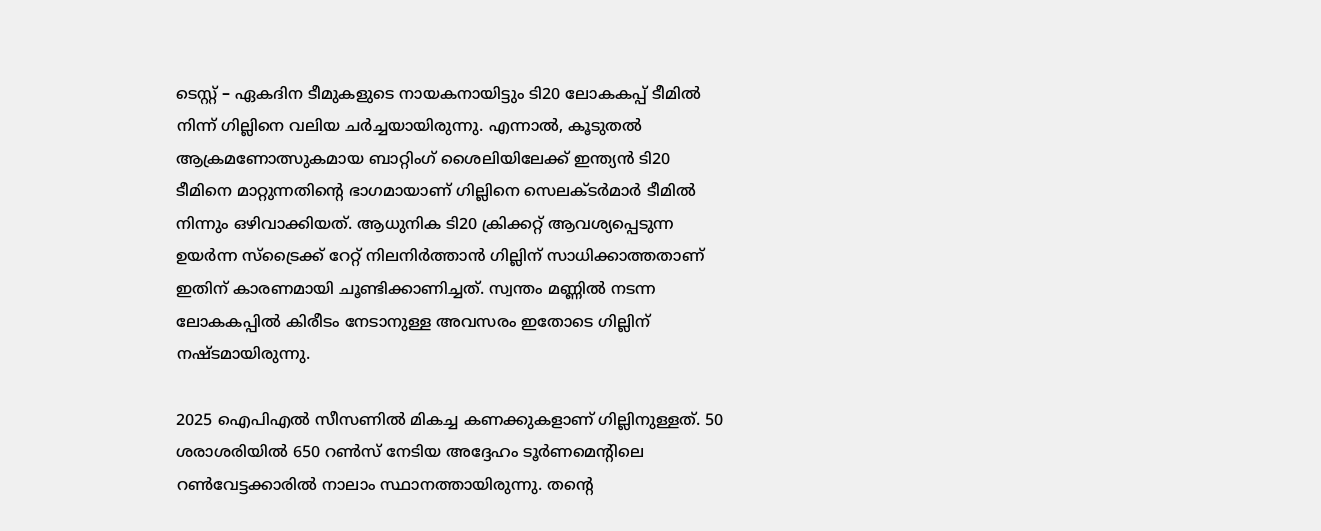ടെസ്റ്റ് – ഏകദിന ടീമുകളുടെ നായകനായിട്ടും ടി20 ലോകകപ്പ് ടീമില്‍ നിന്ന് ഗില്ലിനെ വലിയ ചര്‍ച്ചയായിരുന്നു. എന്നാൽ, കൂടുതല്‍ ആക്രമണോത്സുകമായ ബാറ്റിംഗ് ശൈലിയിലേക്ക് ഇന്ത്യന്‍ ടി20 ടീമിനെ മാറ്റുന്നതിന്റെ ഭാഗമായാണ് ഗില്ലിനെ സെലക്ടര്‍മാര്‍ ടീമിൽ നിന്നും ഒഴിവാക്കിയത്. ആധുനിക ടി20 ക്രിക്കറ്റ് ആവശ്യപ്പെടുന്ന ഉയര്‍ന്ന സ്‌ട്രൈക്ക് റേറ്റ് നിലനിര്‍ത്താന്‍ ഗില്ലിന് സാധിക്കാത്തതാണ് ഇതിന് കാരണമായി ചൂണ്ടിക്കാണിച്ചത്. സ്വന്തം മണ്ണില്‍ നടന്ന ലോകകപ്പില്‍ കിരീടം നേടാനുള്ള അവസരം ഇതോടെ ഗില്ലിന് നഷ്ടമായിരുന്നു.

2025 ഐപിഎല്‍ സീസണില്‍ മികച്ച കണക്കുകളാണ് ഗില്ലിനുള്ളത്. 50 ശരാശരിയില്‍ 650 റണ്‍സ് നേടിയ അദ്ദേഹം ടൂര്‍ണമെന്റിലെ റണ്‍വേട്ടക്കാരില്‍ നാലാം സ്ഥാനത്തായിരുന്നു. തന്റെ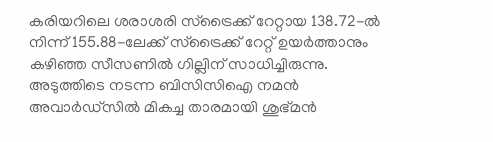കരിയറിലെ ശരാശരി സ്‌ട്രൈക്ക് റേറ്റായ 138.72-ല്‍ നിന്ന് 155.88-ലേക്ക് സ്‌ട്രൈക്ക് റേറ്റ് ഉയര്‍ത്താനും കഴിഞ്ഞ സീസണില്‍ ഗില്ലിന് സാധിച്ചിരുന്നു. അടുത്തിടെ നടന്ന ബിസിസിഐ നമന്‍ അവാര്‍ഡ്സില്‍ മികച്ച താരമായി ശുഭ്മന്‍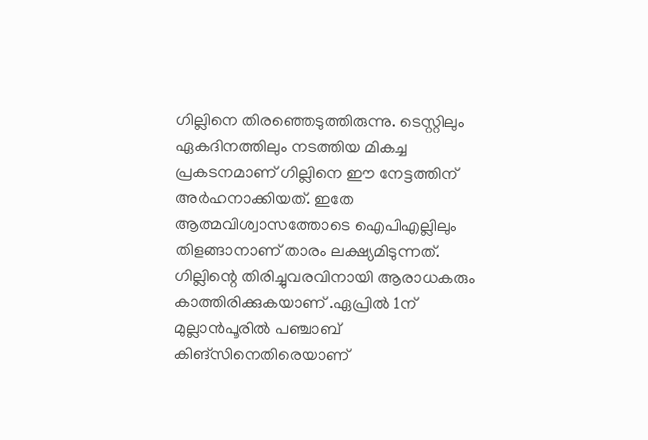ഗില്ലിനെ തിരഞ്ഞെടുത്തിരുന്നു. ടെസ്റ്റിലും ഏകദിനത്തിലും നടത്തിയ മികച്ച പ്രകടനമാണ് ഗില്ലിനെ ഈ നേട്ടത്തിന് അര്‍ഹനാക്കിയത്. ഇതേ ആത്മവിശ്വാസത്തോടെ ഐപിഎല്ലിലും തിളങ്ങാനാണ് താരം ലക്ഷ്യമിടുന്നത്. ഗില്ലിന്റെ തിരിച്ചുവരവിനായി ആരാധകരും കാത്തിരിക്കുകയാണ് .ഏപ്രിൽ 1ന് മുല്ലാന്‍പൂരില്‍ പഞ്ചാബ് കിങ്സിനെതിരെയാണ്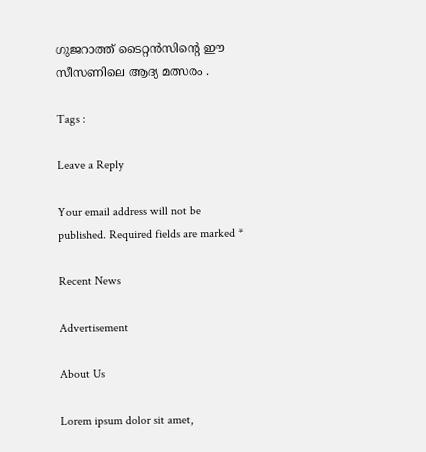ഗുജറാത്ത് ടൈറ്റന്‍സിന്റെ ഈ സീസണിലെ ആദ്യ മത്സരം .

Tags :

Leave a Reply

Your email address will not be published. Required fields are marked *

Recent News

Advertisement

About Us

Lorem ipsum dolor sit amet,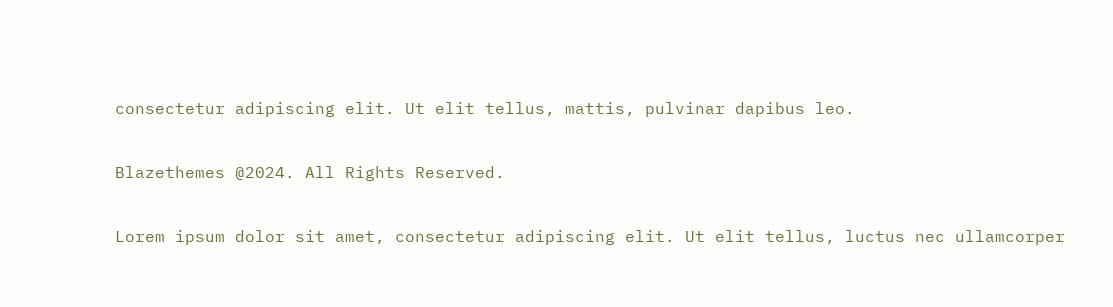consectetur adipiscing elit. Ut elit tellus, mattis, pulvinar dapibus leo.

Blazethemes @2024. All Rights Reserved.

Lorem ipsum dolor sit amet, consectetur adipiscing elit. Ut elit tellus, luctus nec ullamcorper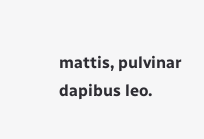mattis, pulvinar dapibus leo.